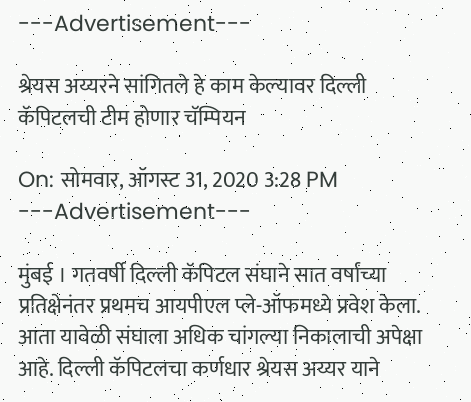---Advertisement---

श्रेयस अय्यरने सांगितले हे काम केल्यावर दिल्ली कॅपिटलची टीम होणार चॅम्पियन

On: सोमवार, ऑगस्ट 31, 2020 3:28 PM
---Advertisement---

मुंबई । गतवर्षी दिल्ली कॅपिटल संघाने सात वर्षांच्या प्रतिक्षेनंतर प्रथमच आयपीएल प्ले-ऑफमध्ये प्रवेश केला. आता यावेळी संघाला अधिक चांगल्या निकालाची अपेक्षा आहे. दिल्ली कॅपिटलचा कर्णधार श्रेयस अय्यर याने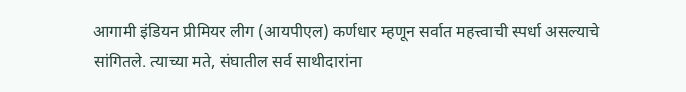आगामी इंडियन प्रीमियर लीग (आयपीएल) कर्णधार म्हणून सर्वात महत्त्वाची स्पर्धा असल्याचे सांगितले. त्याच्या मते, संघातील सर्व साथीदारांना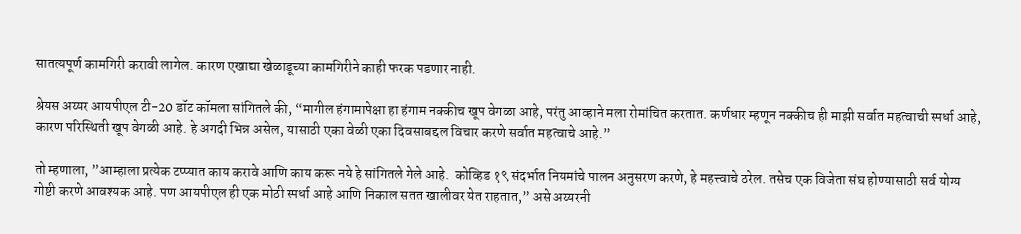सातत्यपूर्ण कामगिरी करावी लागेल. कारण एखाद्या खेळाडूच्या कामगिरीने काही फरक पडणार नाही.

श्रेयस अय्यर आयपीएल टी-20 डॉट कॉमला सांगितले की, “मागील हंगामापेक्षा हा हंगाम नक्कीच खूप वेगळा आहे, परंतु आव्हाने मला रोमांचित करतात. कर्णधार म्हणून नक्कीच ही माझी सर्वात महत्वाची स्पर्धा आहे, कारण परिस्थिती खूप वेगळी आहे. हे अगदी भिन्न असेल, यासाठी एका वेळी एका दिवसाबद्दल विचार करणे सर्वात महत्वाचे आहे.”

तो म्हणाला, ”आम्हाला प्रत्येक टप्प्यात काय करावे आणि काय करू नये हे सांगितले गेले आहे.  कोव्हिड १९ संदर्भात नियमांचे पालन अनुसरण करणे, हे महत्त्वाचे ठरेल. तसेच एक विजेता संघ होण्यासाठी सर्व योग्य गोष्टी करणे आवश्यक आहे. पण आयपीएल ही एक मोठी स्पर्धा आहे आणि निकाल सतत खालीवर येत राहतात,” असे अय्यरनी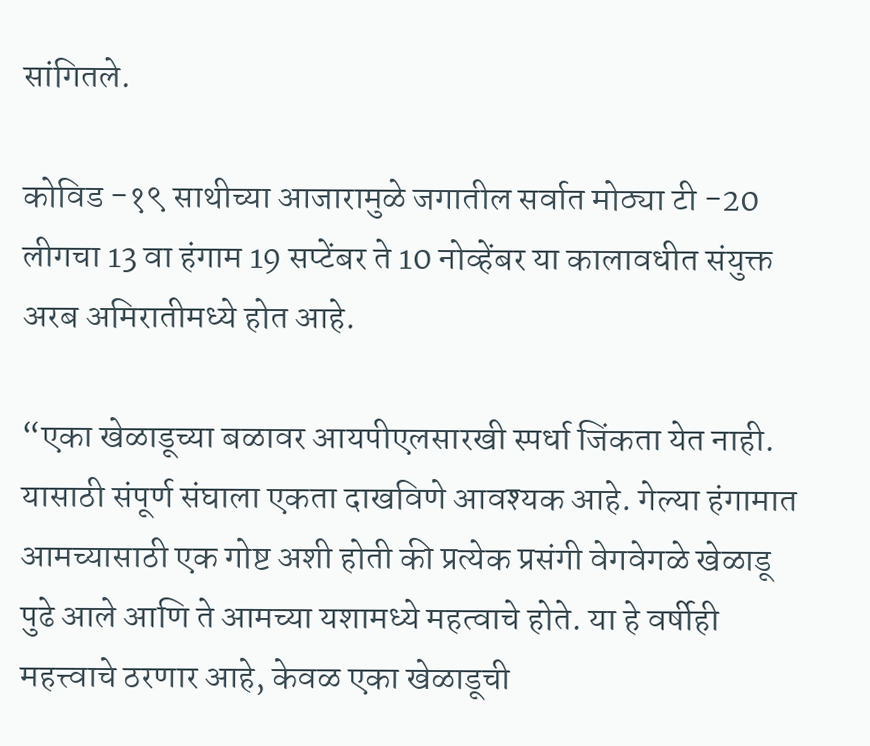सांगितले.

कोविड -१९ साथीच्या आजारामुळे जगातील सर्वात मोठ्या टी -20 लीगचा 13 वा हंगाम 19 सप्टेंबर ते 10 नोव्हेंबर या कालावधीत संयुक्त अरब अमिरातीमध्ये होत आहे.

“एका खेळाडूच्या बळावर आयपीएलसारखी स्पर्धा जिंकता येत नाही.  यासाठी संपूर्ण संघाला एकता दाखविणे आवश्यक आहे. गेल्या हंगामात आमच्यासाठी एक गोष्ट अशी होती की प्रत्येक प्रसंगी वेगवेगळे खेळाडू पुढे आले आणि ते आमच्या यशामध्ये महत्वाचे होते. या हे वर्षीही महत्त्वाचे ठरणार आहे, केवळ एका खेळाडूची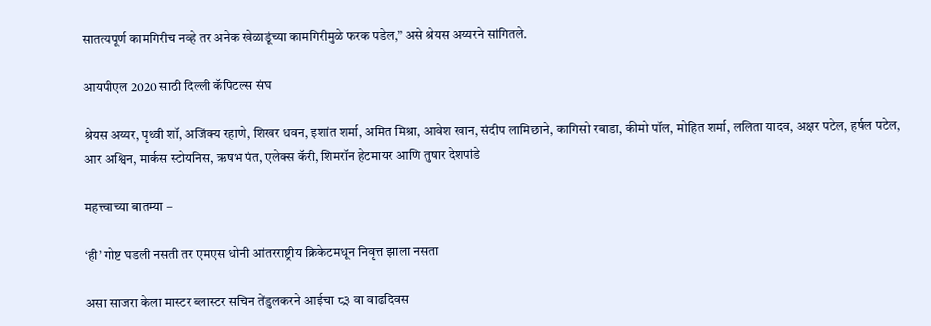सातत्यपूर्ण कामगिरीच नव्हे तर अनेक खेळाडूंच्या कामगिरीमुळे फरक पडेल,” असे श्रेयस अय्यरने सांगितले.

आयपीएल 2020 साठी दिल्ली कॅपिटल्स संघ

श्रेयस अय्यर, पृथ्वी शॉ, अजिंक्य रहाणे, शिखर धवन, इशांत शर्मा, अमित मिश्रा, आवेश खान, संदीप लामिछाने, कागिसो रबाडा, कीमो पॉल, मोहित शर्मा, ललिता यादव, अक्षर पटेल, हर्षल पटेल, आर अश्विन, मार्कस स्टोयनिस, ऋषभ पंत, एलेक्स कॅरी, शिमरॉन हेटमायर आणि तुषार देशपांडे

महत्त्वाच्या बातम्या –

‘ही’ गोष्ट घडली नसती तर एमएस धोनी आंतरराष्ट्रीय क्रिकेटमधून निवृत्त झाला नसता

असा साजरा केला मास्टर ब्लास्टर सचिन तेंडुलकरने आईचा ८३ वा वाढदिवस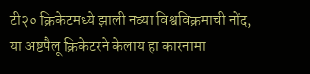टी२० क्रिकेटमध्ये झाली नव्या विश्वविक्रमाची नोंद, या अष्टपैलू क्रिकेटरने केलाय हा कारनामा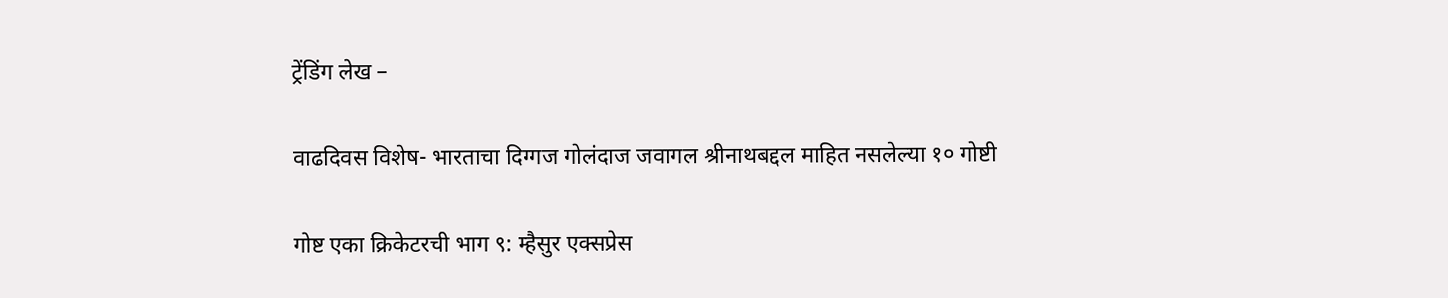ट्रेंडिंग लेख –

वाढदिवस विशेष- भारताचा दिग्गज गोलंदाज जवागल श्रीनाथबद्दल माहित नसलेल्या १० गोष्टी

गोष्ट एका क्रिकेटरची भाग ९: म्हैसुर एक्सप्रेस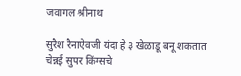जवागल श्रीनाथ

सुरैश रैनाऐवजी यंदा हे ३ खेळाडू बनू शकतात चेन्नई सुपर किंग्सचे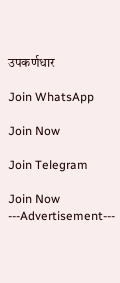उपकर्णधार

Join WhatsApp

Join Now

Join Telegram

Join Now
---Advertisement---